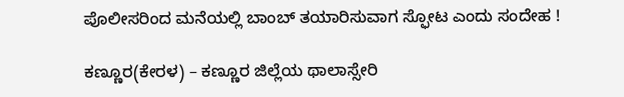ಪೊಲೀಸರಿಂದ ಮನೆಯಲ್ಲಿ ಬಾಂಬ್ ತಯಾರಿಸುವಾಗ ಸ್ಫೋಟ ಎಂದು ಸಂದೇಹ !

ಕಣ್ಣೂರ(ಕೇರಳ) – ಕಣ್ಣೂರ ಜಿಲ್ಲೆಯ ಥಾಲಾಸ್ಸೇರಿ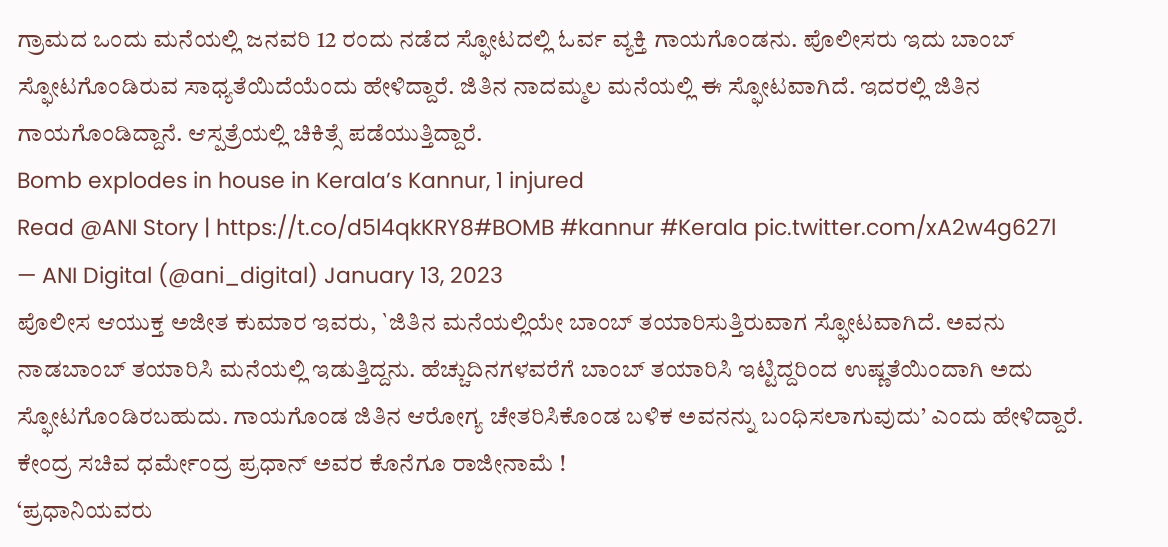ಗ್ರಾಮದ ಒಂದು ಮನೆಯಲ್ಲಿ ಜನವರಿ 12 ರಂದು ನಡೆದ ಸ್ಫೋಟದಲ್ಲಿ ಓರ್ವ ವ್ಯಕ್ತಿ ಗಾಯಗೊಂಡನು. ಪೊಲೀಸರು ಇದು ಬಾಂಬ್ ಸ್ಫೋಟಗೊಂಡಿರುವ ಸಾಧ್ಯತೆಯಿದೆಯೆಂದು ಹೇಳಿದ್ದಾರೆ. ಜಿತಿನ ನಾದಮ್ಮಲ ಮನೆಯಲ್ಲಿ ಈ ಸ್ಫೋಟವಾಗಿದೆ. ಇದರಲ್ಲಿ ಜಿತಿನ ಗಾಯಗೊಂಡಿದ್ದಾನೆ. ಆಸ್ಪತ್ರೆಯಲ್ಲಿ ಚಿಕಿತ್ಸೆ ಪಡೆಯುತ್ತಿದ್ದಾರೆ.
Bomb explodes in house in Kerala’s Kannur, 1 injured
Read @ANI Story | https://t.co/d5l4qkKRY8#BOMB #kannur #Kerala pic.twitter.com/xA2w4g627l
— ANI Digital (@ani_digital) January 13, 2023
ಪೊಲೀಸ ಆಯುಕ್ತ ಅಜೀತ ಕುಮಾರ ಇವರು, `ಜಿತಿನ ಮನೆಯಲ್ಲಿಯೇ ಬಾಂಬ್ ತಯಾರಿಸುತ್ತಿರುವಾಗ ಸ್ಫೋಟವಾಗಿದೆ. ಅವನು ನಾಡಬಾಂಬ್ ತಯಾರಿಸಿ ಮನೆಯಲ್ಲಿ ಇಡುತ್ತಿದ್ದನು. ಹೆಚ್ಚುದಿನಗಳವರೆಗೆ ಬಾಂಬ್ ತಯಾರಿಸಿ ಇಟ್ಟಿದ್ದರಿಂದ ಉಷ್ಣತೆಯಿಂದಾಗಿ ಅದು ಸ್ಫೋಟಗೊಂಡಿರಬಹುದು. ಗಾಯಗೊಂಡ ಜಿತಿನ ಆರೋಗ್ಯ ಚೇತರಿಸಿಕೊಂಡ ಬಳಿಕ ಅವನನ್ನು ಬಂಧಿಸಲಾಗುವುದು’ ಎಂದು ಹೇಳಿದ್ದಾರೆ.
ಕೇಂದ್ರ ಸಚಿವ ಧರ್ಮೇಂದ್ರ ಪ್ರಧಾನ್ ಅವರ ಕೊನೆಗೂ ರಾಜೀನಾಮೆ !
‘ಪ್ರಧಾನಿಯವರು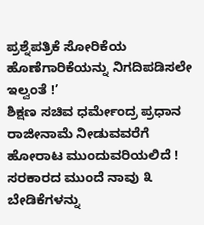ಪ್ರಶ್ನೆಪತ್ರಿಕೆ ಸೋರಿಕೆಯ ಹೊಣೆಗಾರಿಕೆಯನ್ನು ನಿಗದಿಪಡಿಸಲೇ ಇಲ್ವಂತೆ !’
ಶಿಕ್ಷಣ ಸಚಿವ ಧರ್ಮೇಂದ್ರ ಪ್ರಧಾನ ರಾಜೀನಾಮೆ ನೀಡುವವರೆಗೆ ಹೋರಾಟ ಮುಂದುವರಿಯಲಿದೆ !
ಸರಕಾರದ ಮುಂದೆ ನಾವು ೩ ಬೇಡಿಕೆಗಳನ್ನು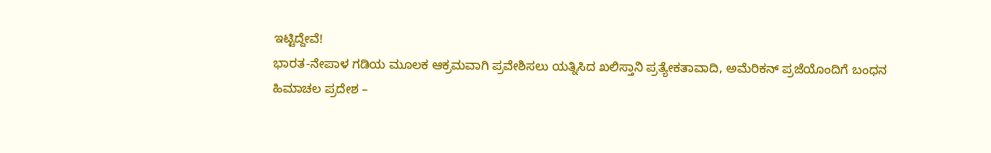ಇಟ್ಟಿದ್ದೇವೆ!
ಭಾರತ-ನೇಪಾಳ ಗಡಿಯ ಮೂಲಕ ಆಕ್ರಮವಾಗಿ ಪ್ರವೇಶಿಸಲು ಯತ್ನಿಸಿದ ಖಲಿಸ್ತಾನಿ ಪ್ರತ್ಯೇಕತಾವಾದಿ, ಅಮೆರಿಕನ್ ಪ್ರಜೆಯೊಂದಿಗೆ ಬಂಧನ
ಹಿಮಾಚಲ ಪ್ರದೇಶ –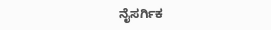ನೈಸರ್ಗಿಕ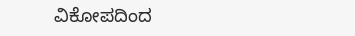ವಿಕೋಪದಿಂದ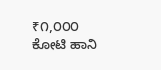₹೧,೦೦೦ ಕೋಟಿ ಹಾನಿ